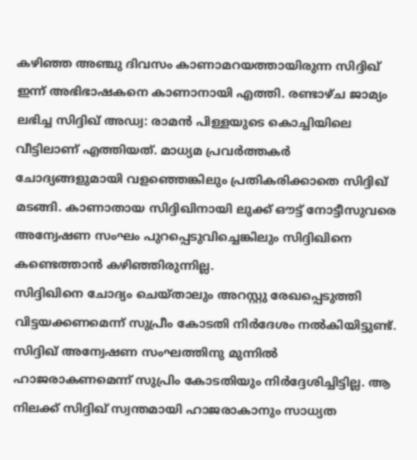കഴിഞ്ഞ അഞ്ചു ദിവസം കാണാമറയത്തായിരുന്ന സിദ്ദിഖ് ഇന്ന് അഭിഭാഷകനെ കാണാനായി എത്തി. രണ്ടാഴ്ച ജാമ്യം ലഭിച്ച സിദ്ദിഖ് അഡ്വ: രാമൻ പിള്ളയുടെ കൊച്ചിയിലെ വീട്ടിലാണ് എത്തിയത്. മാധ്യമ പ്രവർത്തകർ ചോദ്യങ്ങളുമായി വളഞ്ഞെങ്കിലും പ്രതികരിക്കാതെ സിദ്ദിഖ് മടങ്ങി. കാണാതായ സിദ്ദിഖിനായി ലുക്ക് ഔട്ട് നോട്ടീസുവരെ അന്വേഷണ സംഘം പുറപ്പെടുവിച്ചെങ്കിലും സിദ്ദിഖിനെ കണ്ടെത്താൻ കഴിഞ്ഞിരുന്നില്ല.
സിദ്ദിഖിനെ ചോദ്യം ചെയ്താലും അറസ്റ്റു രേഖപ്പെടുത്തി വിട്ടയക്കണമെന്ന് സുപ്രീം കോടതി നിർദേശം നൽകിയിട്ടുണ്ട്. സിദ്ദിഖ് അന്വേഷണ സംഘത്തിനു മുന്നിൽ ഹാജരാകണമെന്ന് സുപ്രിം കോടതിയും നിർദ്ദേശിച്ചിട്ടില്ല. ആ നിലക്ക് സിദ്ദിഖ് സ്വന്തമായി ഹാജരാകാനും സാധ്യത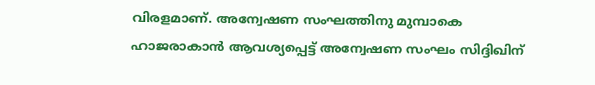വിരളമാണ്. അന്വേഷണ സംഘത്തിനു മുമ്പാകെ ഹാജരാകാൻ ആവശ്യപ്പെട്ട് അന്വേഷണ സംഘം സിദ്ദിഖിന്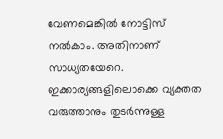വേണമെങ്കിൽ നോട്ടിസ് നൽകാം. അതിനാണ് സാധ്യതയേറെ.
ഇക്കാര്യങ്ങളിലൊക്കെ വ്യക്തത വരുത്താനും തുടർന്നുള്ള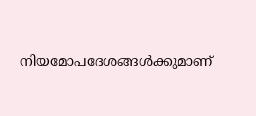നിയമോപദേശങ്ങൾക്കുമാണ്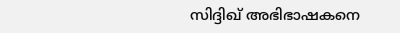സിദ്ദിഖ് അഭിഭാഷകനെ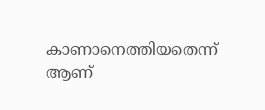കാണാനെത്തിയതെന്ന് ആണ്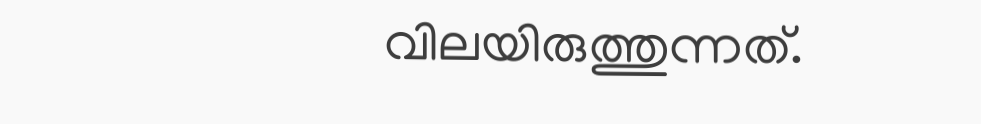വിലയിരുത്തുന്നത്.